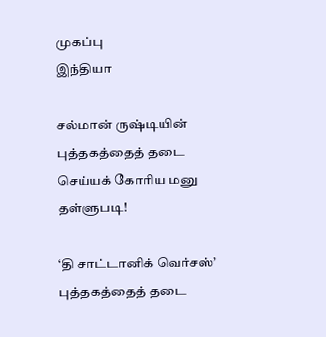முகப்பு
இந்தியா

சல்மான் ருஷ்டியின் புத்தகத்தைத் தடை செய்யக் கோரிய மனு தள்ளுபடி!

‘தி சாட்டானிக் வெர்சஸ்’ புத்தகத்தைத் தடை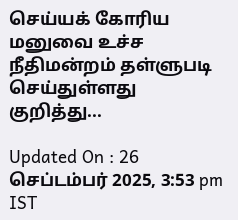செய்யக் கோரிய மனுவை உச்ச நீதிமன்றம் தள்ளுபடி செய்துள்ளது குறித்து...

Updated On : 26 செப்டம்பர் 2025, 3:53 pm IST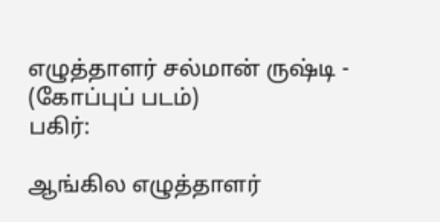எழுத்தாளர் சல்மான் ருஷ்டி - (கோப்புப் படம்)
பகிர்:

ஆங்கில எழுத்தாளர்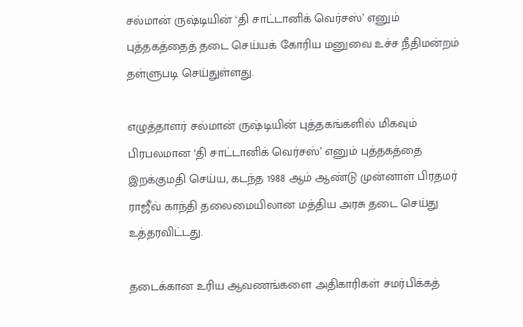சல்மான் ருஷ்டியின் ‘தி சாட்டானிக் வெர்சஸ்’ எனும் புத்தகத்தைத் தடை செய்யக் கோரிய மனுவை உச்ச நீதிமன்றம் தள்ளுபடி செய்துள்ளது.

எழுத்தாளர் சல்மான் ருஷ்டியின் புத்தகங்களில் மிகவும் பிரபலமான ‘தி சாட்டானிக் வெர்சஸ்’ எனும் புத்தகத்தை இறக்குமதி செய்ய, கடந்த 1988 ஆம் ஆண்டு முன்னாள் பிரதமர் ராஜீவ் காந்தி தலைமையிலான மத்திய அரசு தடை செய்து உத்தரவிட்டது.

தடைக்கான உரிய ஆவணங்களை அதிகாரிகள் சமர்பிக்கத்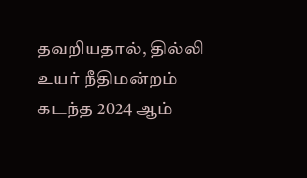தவறியதால், தில்லி உயர் நீதிமன்றம் கடந்த 2024 ஆம்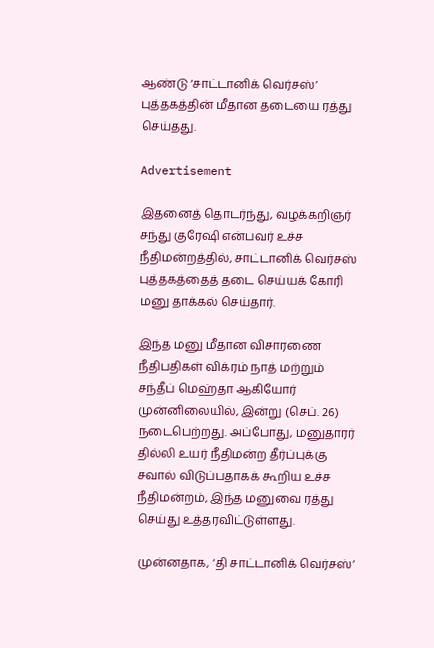ஆண்டு ‘சாட்டானிக் வெர்சஸ்’ புத்தகத்தின் மீதான தடையை ரத்து செய்தது.

Advertisement

இதனைத் தொடர்ந்து, வழக்கறிஞர் சந்து குரேஷி என்பவர் உச்ச நீதிமன்றத்தில், சாட்டானிக் வெர்சஸ் புத்தகத்தைத் தடை செய்யக் கோரி மனு தாக்கல் செய்தார்.

இந்த மனு மீதான விசாரணை நீதிபதிகள் விக்ரம் நாத் மற்றும் சந்தீப் மெஹ்தா ஆகியோர் முன்னிலையில், இன்று (செப். 26) நடைபெற்றது. அப்போது, மனுதாரர் தில்லி உயர் நீதிமன்ற தீர்ப்புக்கு சவால் விடுப்பதாகக் கூறிய உச்ச நீதிமன்றம், இந்த மனுவை ரத்து செய்து உத்தரவிட்டுள்ளது.

முன்னதாக, ‘தி சாட்டானிக் வெர்சஸ்’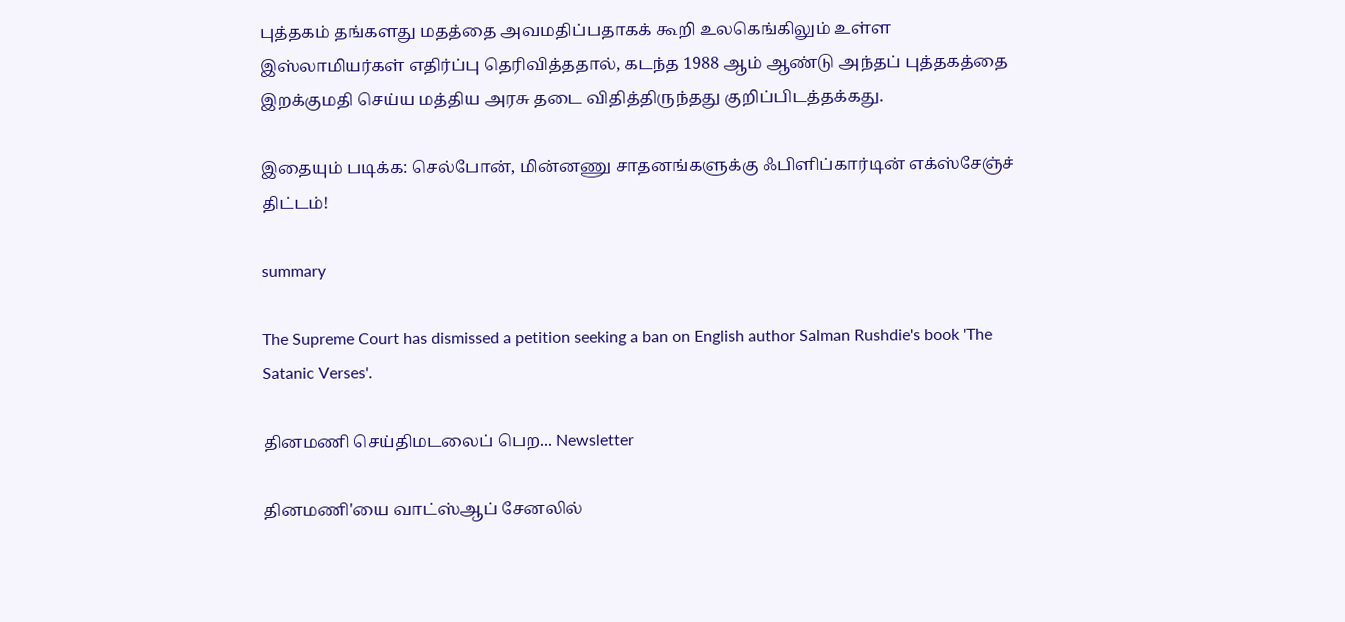புத்தகம் தங்களது மதத்தை அவமதிப்பதாகக் கூறி உலகெங்கிலும் உள்ள இஸ்லாமியர்கள் எதிர்ப்பு தெரிவித்ததால், கடந்த 1988 ஆம் ஆண்டு அந்தப் புத்தகத்தை இறக்குமதி செய்ய மத்திய அரசு தடை விதித்திருந்தது குறிப்பிடத்தக்கது.

இதையும் படிக்க: செல்போன், மின்னணு சாதனங்களுக்கு ஃபிளிப்கார்டின் எக்ஸ்சேஞ்ச் திட்டம்!

summary

The Supreme Court has dismissed a petition seeking a ban on English author Salman Rushdie's book 'The Satanic Verses'.

தினமணி செய்திமடலைப் பெற... Newsletter

தினமணி'யை வாட்ஸ்ஆப் சேனலில்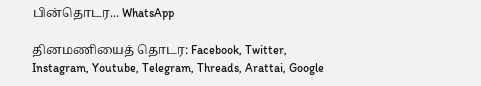பின்தொடர... WhatsApp

தினமணியைத் தொடர: Facebook, Twitter, Instagram, Youtube, Telegram, Threads, Arattai, Google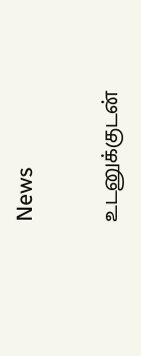News

உடனுக்குடன்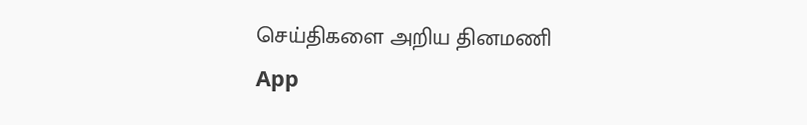செய்திகளை அறிய தினமணி App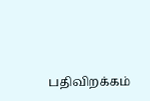பதிவிறக்கம்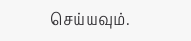செய்யவும்.